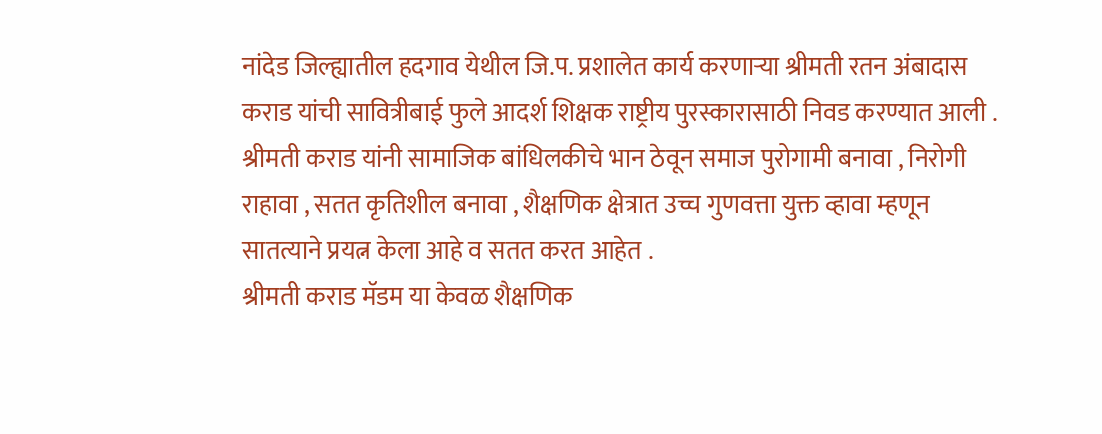नांदेड जिल्ह्यातील हदगाव येथील जि.प. प्रशालेत कार्य करणाऱ्या श्रीमती रतन अंबादास कराड यांची सावित्रीबाई फुले आदर्श शिक्षक राष्ट्रीय पुरस्कारासाठी निवड करण्यात आली .
श्रीमती कराड यांनी सामाजिक बांधिलकीचे भान ठेवून समाज पुरोगामी बनावा , निरोगी राहावा , सतत कृतिशील बनावा , शैक्षणिक क्षेत्रात उच्च गुणवत्ता युक्त व्हावा म्हणून सातत्याने प्रयत्न केला आहे व सतत करत आहेत .
श्रीमती कराड मॅडम या केवळ शैक्षणिक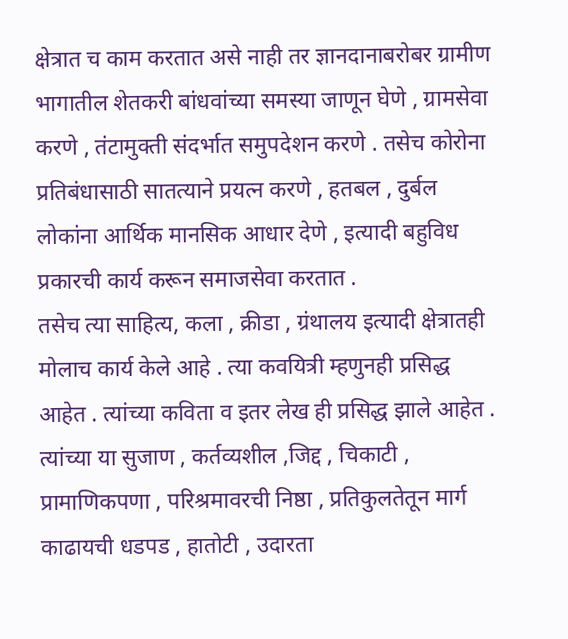क्षेत्रात च काम करतात असे नाही तर ज्ञानदानाबरोबर ग्रामीण भागातील शेतकरी बांधवांच्या समस्या जाणून घेणे , ग्रामसेवा करणे , तंटामुक्ती संदर्भात समुपदेशन करणे . तसेच कोरोना प्रतिबंधासाठी सातत्याने प्रयत्न करणे , हतबल , दुर्बल लोकांना आर्थिक मानसिक आधार देणे , इत्यादी बहुविध प्रकारची कार्य करून समाजसेवा करतात .
तसेच त्या साहित्य, कला , क्रीडा , ग्रंथालय इत्यादी क्षेत्रातही मोलाच कार्य केले आहे . त्या कवयित्री म्हणुनही प्रसिद्ध आहेत . त्यांच्या कविता व इतर लेख ही प्रसिद्ध झाले आहेत .
त्यांच्या या सुजाण , कर्तव्यशील ,जिद्द , चिकाटी , प्रामाणिकपणा , परिश्रमावरची निष्ठा , प्रतिकुलतेतून मार्ग काढायची धडपड , हातोटी , उदारता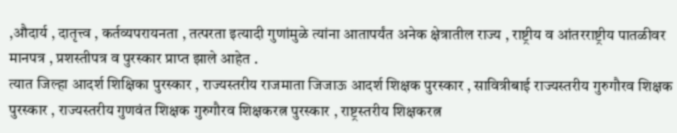,औदार्य , दातृत्त्व , कर्तव्यपरायनता , तत्परता इत्यादी गुणांमुळे त्यांना आतापर्यंत अनेक क्षेत्रातील राज्य , राष्ट्रीय व आंतरराष्ट्रीय पातळीवर मानपत्र , प्रशस्तीपत्र व पुरस्कार प्राप्त झाले आहेत .
त्यात जिल्हा आदर्श शिक्षिका पुरस्कार , राज्यस्तरीय राजमाता जिजाऊ आदर्श शिक्षक पुरस्कार , सावित्रीबाई राज्यस्तरीय गुरुगौरव शिक्षक पुरस्कार , राज्यस्तरीय गुणवंत शिक्षक गुरुगौरव शिक्षकरत्न पुरस्कार , राष्ट्रस्तरीय शिक्षकरत्न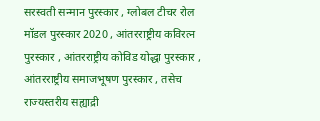सरस्वती सन्मान पुरस्कार , ग्लोबल टीचर रोल मॉडल पुरस्कार 2020 , आंतरराष्ट्रीय कविरत्न पुरस्कार , आंतरराष्ट्रीय कोविड योद्धा पुरस्कार , आंतरराष्ट्रीय समाजभूषण पुरस्कार , तसेच राज्यस्तरीय सह्याद्री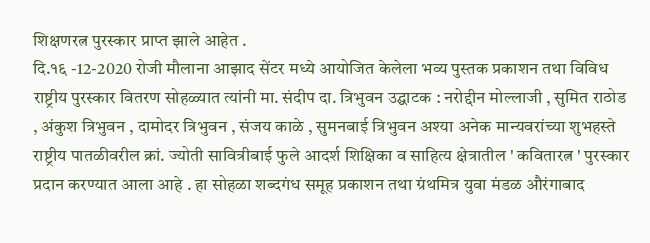शिक्षणरत्न पुरस्कार प्राप्त झाले आहेत .
दि.१६ -12-2020 रोजी मौलाना आझाद सेंटर मध्ये आयोजित केलेला भव्य पुस्तक प्रकाशन तथा विविध राष्ट्रीय पुरस्कार वितरण सोहळ्यात त्यांनी मा. संदीप दा. त्रिभुवन उद्घाटक : नरोद्दीन मोल्लाजी , सुमित राठोड , अंकुश त्रिभुवन , दामोदर त्रिभुवन , संजय काळे , सुमनबाई त्रिभुवन अश्या अनेक मान्यवरांच्या शुभहस्ते राष्ट्रीय पातळीवरील क्रां. ज्योती सावित्रीबाई फुले आदर्श शिक्षिका व साहित्य क्षेत्रातील ' कवितारत्न ' पुरस्कार प्रदान करण्यात आला आहे . हा सोहळा शब्दगंध समूह प्रकाशन तथा ग्रंथमित्र युवा मंडळ औरंगाबाद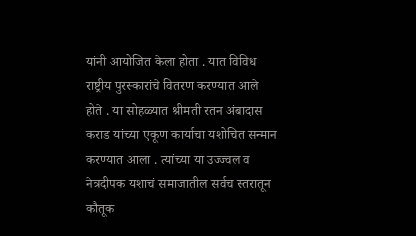यांनी आयोजित केला होता . यात विविध राष्ट्रीय पुरस्कारांचे वितरण करण्यात आले होते . या सोहळ्यात श्रीमती रतन अंबादास कराड यांच्या एकूण कार्याचा यशोचित सन्मान करण्यात आला . त्यांच्या या उज्ज्वल व नेत्रदीपक यशाचं समाजातील सर्वच स्तरातून कौतूक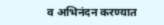व अभिनंदन करण्यात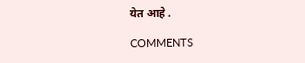येत आहे .

COMMENTS